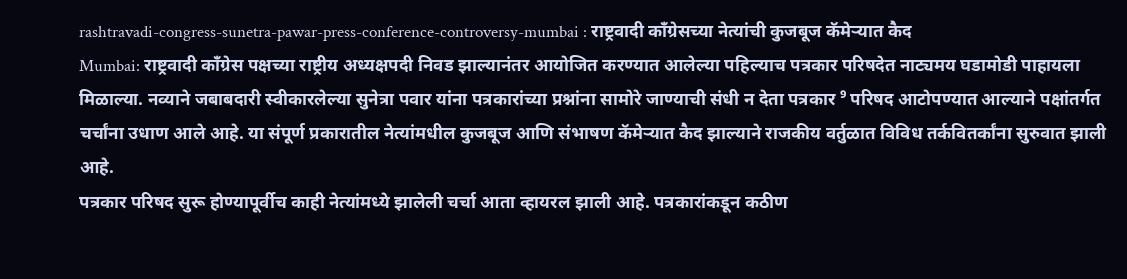rashtravadi-congress-sunetra-pawar-press-conference-controversy-mumbai : राष्ट्रवादी काँग्रेसच्या नेत्यांची कुजबूज कॅमेऱ्यात कैद
Mumbai: राष्ट्रवादी काँग्रेस पक्षच्या राष्ट्रीय अध्यक्षपदी निवड झाल्यानंतर आयोजित करण्यात आलेल्या पहिल्याच पत्रकार परिषदेत नाट्यमय घडामोडी पाहायला मिळाल्या. नव्याने जबाबदारी स्वीकारलेल्या सुनेत्रा पवार यांना पत्रकारांच्या प्रश्नांना सामोरे जाण्याची संधी न देता पत्रकार ⁹ परिषद आटोपण्यात आल्याने पक्षांतर्गत चर्चांना उधाण आले आहे. या संपूर्ण प्रकारातील नेत्यांमधील कुजबूज आणि संभाषण कॅमेऱ्यात कैद झाल्याने राजकीय वर्तुळात विविध तर्कवितर्कांना सुरुवात झाली आहे.
पत्रकार परिषद सुरू होण्यापूर्वीच काही नेत्यांमध्ये झालेली चर्चा आता व्हायरल झाली आहे. पत्रकारांकडून कठीण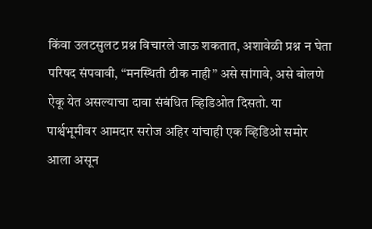किंवा उलटसुलट प्रश्न विचारले जाऊ शकतात, अशावेळी प्रश्न न घेता परिषद संपवावी, “मनस्थिती ठीक नाही” असे सांगावे, असे बोलणे ऐकू येत असल्याचा दावा संबंधित व्हिडिओत दिसतो. या पार्श्वभूमीवर आमदार सरोज अहिर यांचाही एक व्हिडिओ समोर आला असून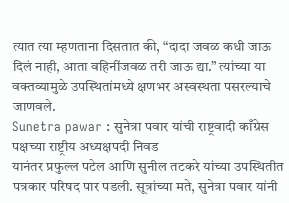त्यात त्या म्हणताना दिसतात की, “दादा जवळ कधी जाऊ दिलं नाही, आता वहिनींजवळ तरी जाऊ द्या.” त्यांच्या या वक्तव्यामुळे उपस्थितांमध्ये क्षणभर अस्वस्थता पसरल्याचे जाणवले.
Sunetra pawar : सुनेत्रा पवार यांची राष्ट्रवादी काँग्रेस पक्षच्या राष्ट्रीय अध्यक्षपदी निवड
यानंतर प्रफुल्ल पटेल आणि सुनील तटकरे यांच्या उपस्थितीत पत्रकार परिषद पार पडली. सूत्रांच्या मते, सुनेत्रा पवार यांनी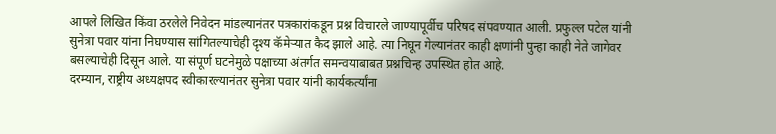आपले लिखित किंवा ठरलेले निवेदन मांडल्यानंतर पत्रकारांकडून प्रश्न विचारले जाण्यापूर्वीच परिषद संपवण्यात आली. प्रफुल्ल पटेल यांनी सुनेत्रा पवार यांना निघण्यास सांगितल्याचेही दृश्य कॅमेऱ्यात कैद झाले आहे. त्या निघून गेल्यानंतर काही क्षणांनी पुन्हा काही नेते जागेवर बसल्याचेही दिसून आले. या संपूर्ण घटनेमुळे पक्षाच्या अंतर्गत समन्वयाबाबत प्रश्नचिन्ह उपस्थित होत आहे.
दरम्यान, राष्ट्रीय अध्यक्षपद स्वीकारल्यानंतर सुनेत्रा पवार यांनी कार्यकर्त्यांना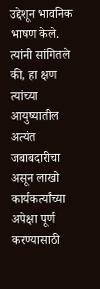उद्देशून भावनिक भाषण केले. त्यांनी सांगितले की, हा क्षण त्यांच्या आयुष्यातील अत्यंत जबाबदारीचा असून लाखो कार्यकर्त्यांच्या अपेक्षा पूर्ण करण्यासाठी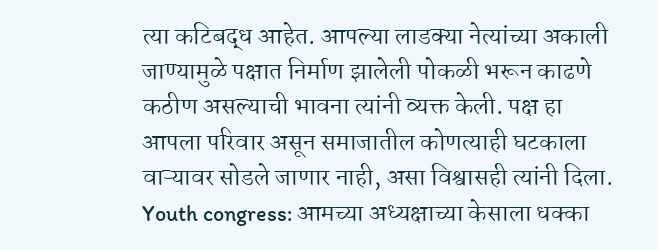त्या कटिबद्ध आहेत. आपल्या लाडक्या नेत्यांच्या अकाली जाण्यामुळे पक्षात निर्माण झालेली पोकळी भरून काढणे कठीण असल्याची भावना त्यांनी व्यक्त केली. पक्ष हा आपला परिवार असून समाजातील कोणत्याही घटकाला वाऱ्यावर सोडले जाणार नाही, असा विश्वासही त्यांनी दिला.
Youth congress: आमच्या अध्यक्षाच्या केसाला धक्का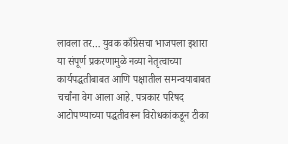लावला तर… युवक काँग्रेसचा भाजपला इशारा
या संपूर्ण प्रकरणामुळे नव्या नेतृत्वाच्या कार्यपद्धतीबाबत आणि पक्षातील समन्वयाबाबत चर्चांना वेग आला आहे. पत्रकार परिषद आटोपण्याच्या पद्धतीवरून विरोधकांकडून टीका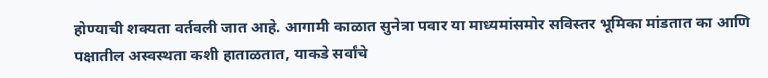होण्याची शक्यता वर्तवली जात आहे. आगामी काळात सुनेत्रा पवार या माध्यमांसमोर सविस्तर भूमिका मांडतात का आणि पक्षातील अस्वस्थता कशी हाताळतात, याकडे सर्वांचे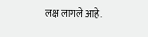लक्ष लागले आहे.